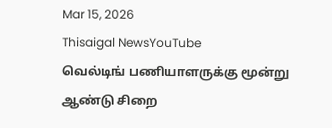Mar 15, 2026
Thisaigal NewsYouTube
வெல்டிங் பணியாளருக்கு மூன்று ஆண்டு சிறை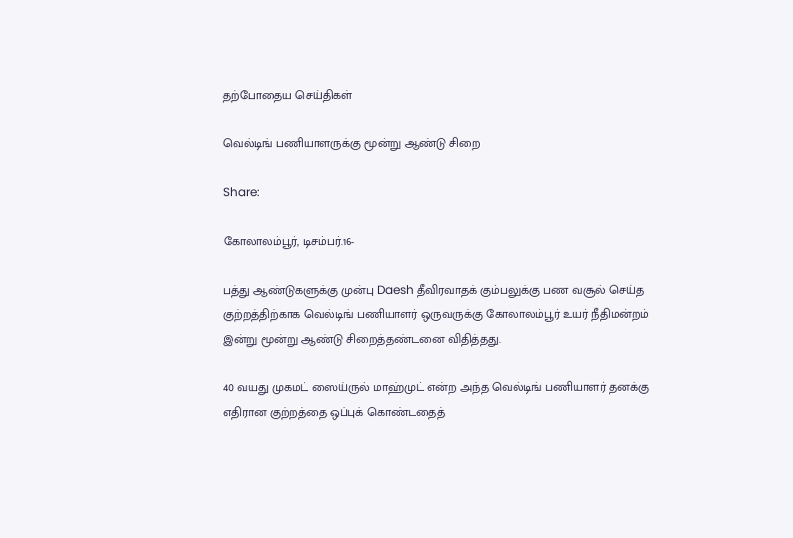தற்போதைய செய்திகள்

வெல்டிங் பணியாளருக்கு மூன்று ஆண்டு சிறை

Share:

கோலாலம்பூர், டிசம்பர்.16-

பத்து ஆண்டுகளுக்கு முன்பு Daesh தீவிரவாதக் கும்பலுக்கு பண வசூல் செய்த குற்றத்திற்காக வெல்டிங் பணியாளர் ஒருவருக்கு கோலாலம்பூர் உயர் நீதிமன்றம் இன்று மூன்று ஆண்டு சிறைத்தண்டனை விதித்தது.

40 வயது முகமட் ஸைய்ருல் மாஹ்முட் என்ற அந்த வெல்டிங் பணியாளர் தனக்கு எதிரான குற்றத்தை ஒப்புக் கொண்டதைத்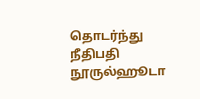தொடர்ந்து நீதிபதி நூருல்ஹூடா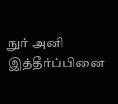நுர் அனி இத்தீர்ப்பினை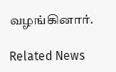வழங்கினார்.

Related News